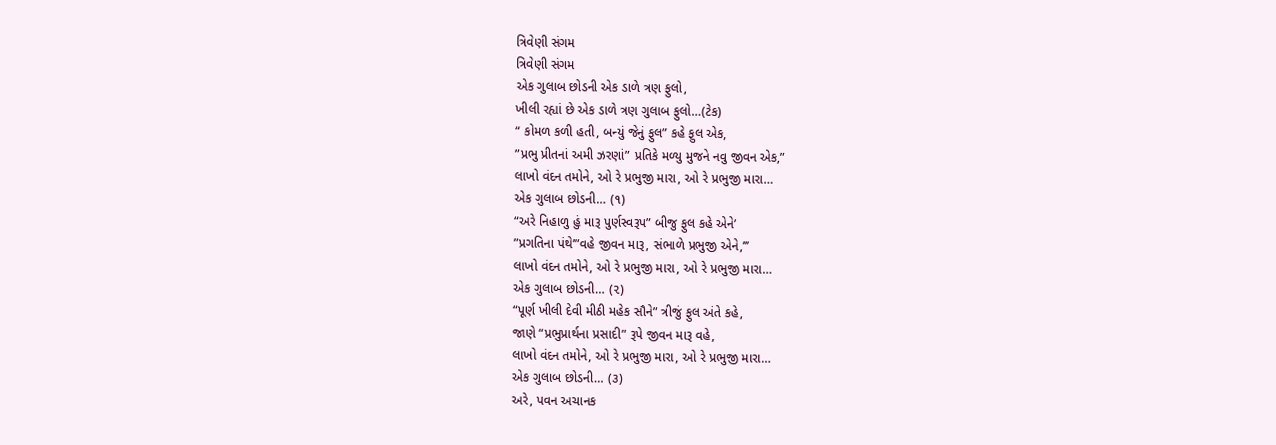ત્રિવેણી સંગમ
ત્રિવેણી સંગમ
એક ગુલાબ છોડની એક ડાળે ત્રણ ફુલો,
ખીલી રહ્યાં છે એક ડાળે ત્રણ ગુલાબ ફુલો…(ટેક)
“ કોમળ કળી હતી, બન્યું જેનું ફુલ” કહે ફુલ એક,
”પ્રભુ પ્રીતનાં અમી ઝરણાં” પ્રતિકે મળ્યુ મુજને નવુ જીવન એક,”
લાખો વંદન તમોને, ઓ રે પ્રભુજી મારા, ઓ રે પ્રભુજી મારા…
એક ગુલાબ છોડની… (૧)
“અરે નિહાળુ હું મારૂ પુર્ણસ્વરૂપ” બીજુ ફુલ કહે એને’
”પ્રગતિના પંથે’”વહે જીવન મારૂ, સંભાળે પ્રભુજી એને,’’’
લાખો વંદન તમોને, ઓ રે પ્રભુજી મારા, ઓ રે પ્રભુજી મારા…
એક ગુલાબ છોડની… (૨)
“પૂર્ણ ખીલી દેવી મીઠી મહેક સૌને” ત્રીજું ફુલ અંતે કહે,
જાણે “પ્રભુપ્રાર્થના પ્રસાદી” રૂપે જીવન મારૂ વહે,
લાખો વંદન તમોને, ઓ રે પ્રભુજી મારા, ઓ રે પ્રભુજી મારા…
એક ગુલાબ છોડની… (૩)
અરે, પવન અચાનક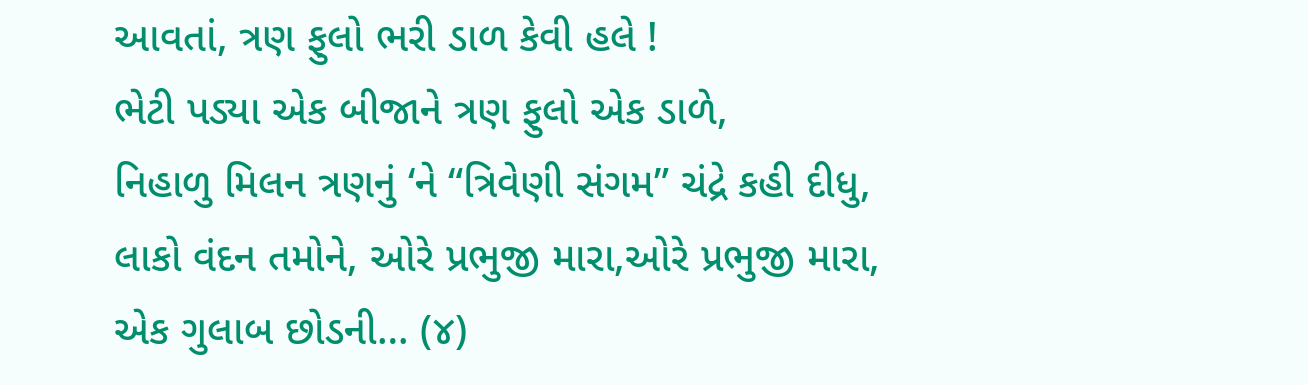આવતાં, ત્રણ ફુલો ભરી ડાળ કેવી હલે !
ભેટી પડ્યા એક બીજાને ત્રણ ફુલો એક ડાળે,
નિહાળુ મિલન ત્રણનું ‘ને “ત્રિવેણી સંગમ” ચંદ્રે કહી દીધુ,
લાકો વંદન તમોને, ઓરે પ્રભુજી મારા,ઓરે પ્રભુજી મારા,
એક ગુલાબ છોડની… (૪)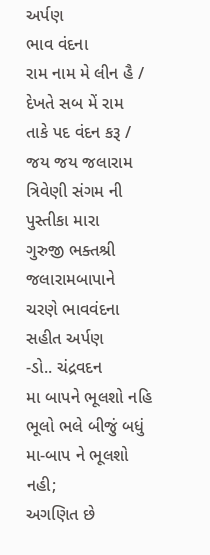અર્પણ
ભાવ વંદના
રામ નામ મે લીન હૈ / દેખતે સબ મેં રામ
તાકે પદ વંદન કરૂ / જય જય જલારામ
ત્રિવેણી સંગમ ની પુસ્તીકા મારા
ગુરુજી ભક્તશ્રી જલારામબાપાને
ચરણે ભાવવંદના સહીત અર્પણ
-ડો.. ચંદ્રવદન
મા બાપને ભૂલશો નહિ
ભૂલો ભલે બીજું બધું મા-બાપ ને ભૂલશો નહી;
અગણિત છે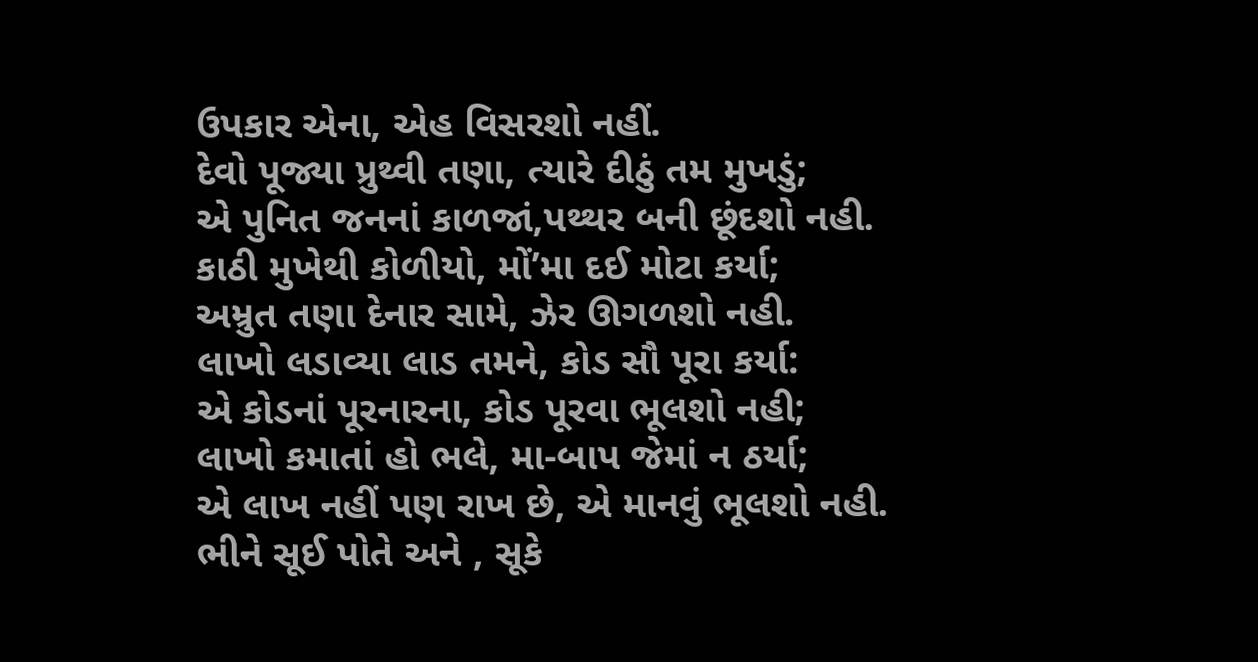ઉપકાર એના, એહ વિસરશો નહીં.
દેવો પૂજ્યા પ્રુથ્વી તણા, ત્યારે દીઠું તમ મુખડું;
એ પુનિત જનનાં કાળજાં,પથ્થર બની છૂંદશો નહી.
કાઠી મુખેથી કોળીયો, મોં’મા દઈ મોટા કર્યા;
અમ્રુત તણા દેનાર સામે, ઝેર ઊગળશો નહી.
લાખો લડાવ્યા લાડ તમને, કોડ સૌ પૂરા કર્યા:
એ કોડનાં પૂરનારના, કોડ પૂરવા ભૂલશો નહી;
લાખો કમાતાં હો ભલે, મા-બાપ જેમાં ન ઠર્યા;
એ લાખ નહીં પણ રાખ છે, એ માનવું ભૂલશો નહી.
ભીને સૂઈ પોતે અને , સૂકે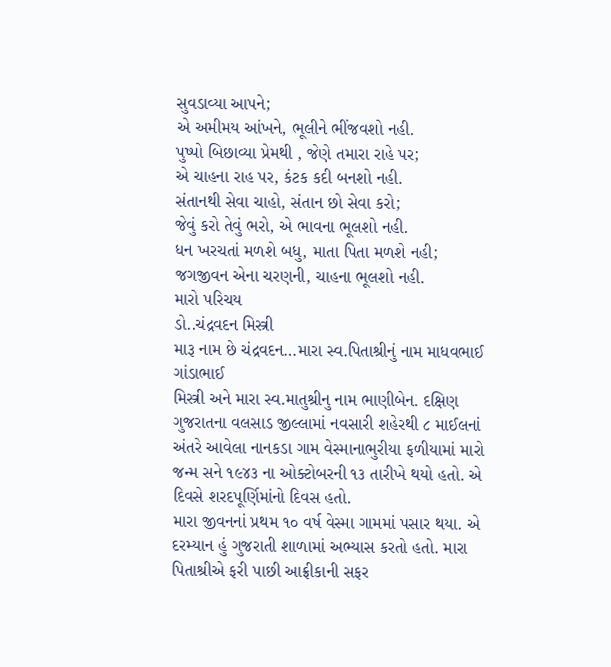સુવડાવ્યા આપને;
એ અમીમય આંખને, ભૂલીને ભીંજવશો નહી.
પુષ્પો બિછાવ્યા પ્રેમથી , જેણે તમારા રાહે પર;
એ ચાહના રાહ પર, કંટક કદી બનશો નહી.
સંતાનથી સેવા ચાહો, સંતાન છો સેવા કરો;
જેવું કરો તેવું ભરો, એ ભાવના ભૂલશો નહી.
ધન ખરચતાં મળશે બધુ, માતા પિતા મળશે નહી;
જગજીવન એના ચરણની, ચાહના ભૂલશો નહી.
મારો પરિચય
ડો..ચંદ્રવદન મિસ્ત્રી
મારૂ નામ છે ચંદ્રવદન…મારા સ્વ.પિતાશ્રીનું નામ માધવભાઈ ગાંડાભાઈ
મિસ્ત્રી અને મારા સ્વ.માતુશ્રીનુ નામ ભાણીબેન. દક્ષિણ ગુજરાતના વલસાડ જીલ્લામાં નવસારી શહેરથી ૮ માઈલનાં અંતરે આવેલા નાનકડા ગામ વેસ્માનાભુરીયા ફળીયામાં મારો જન્મ સને ૧૯૪૩ ના ઓક્ટોબરની ૧૩ તારીખે થયો હતો. એ દિવસે શરદપૂર્ણિમાંનો દિવસ હતો.
મારા જીવનનાં પ્રથમ ૧૦ વર્ષ વેસ્મા ગામમાં પસાર થયા. એ દરમ્યાન હું ગુજરાતી શાળામાં અભ્યાસ કરતો હતો. મારા પિતાશ્રીએ ફરી પાછી આફ્રીકાની સફર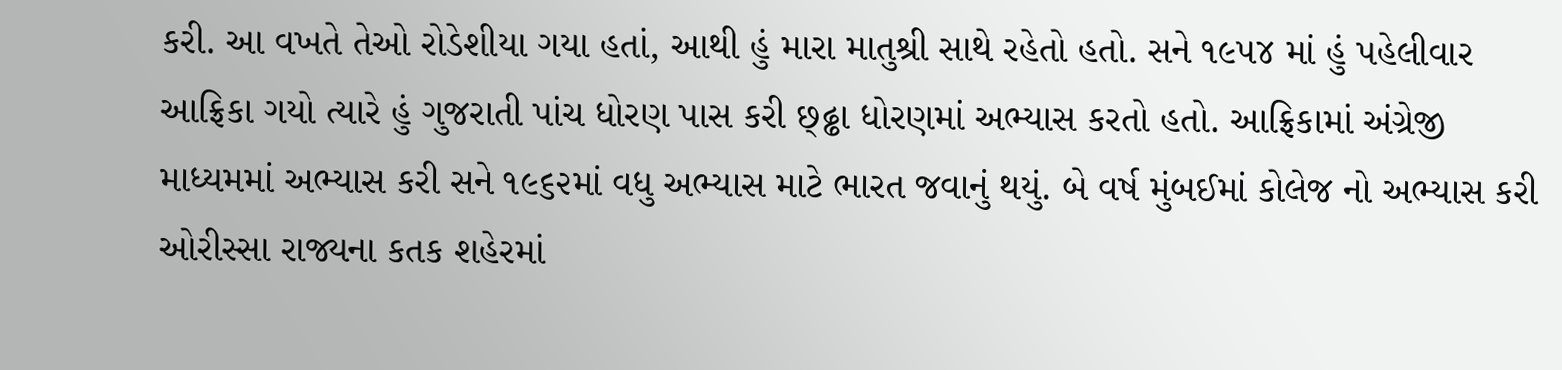કરી. આ વખતે તેઓ રોડેશીયા ગયા હતાં, આથી હું મારા માતુશ્રી સાથે રહેતો હતો. સને ૧૯૫૪ માં હું પહેલીવાર આફ્રિકા ગયો ત્યારે હું ગુજરાતી પાંચ ધોરણ પાસ કરી છ્ઢ્ઢા ધોરણમાં અભ્યાસ કરતો હતો. આફ્રિકામાં અંગ્રેજી માધ્યમમાં અભ્યાસ કરી સને ૧૯૬૨માં વધુ અભ્યાસ માટે ભારત જવાનું થયું. બે વર્ષ મુંબઈમાં કોલેજ નો અભ્યાસ કરી ઓરીસ્સા રાજ્યના કતક શહેરમાં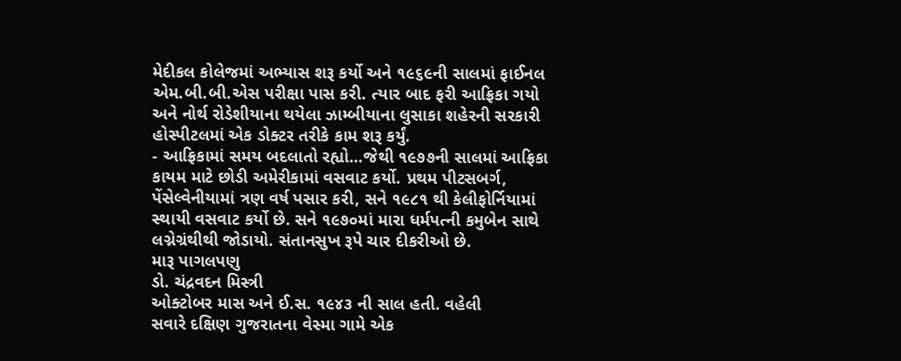મેદીકલ કોલેજમાં અભ્યાસ શરૂ કર્યો અને ૧૯૬૯ની સાલમાં ફાઈનલ એમ.બી.બી.એસ પરીક્ષા પાસ કરી. ત્યાર બાદ ફરી આફ્રિકા ગયો અને નોર્થ રોડેશીયાના થયેલા ઝામ્બીયાના લુસાકા શહેરની સરકારી હોસ્પીટલમાં એક ડોક્ટર તરીકે કામ શરૂ કર્યું.
- આફ્રિકામાં સમય બદલાતો રહ્યો…જેથી ૧૯૭૭ની સાલમાં આફ્રિકા કાયમ માટે છોડી અમેરીકામાં વસવાટ કર્યો. પ્રથમ પીટસબર્ગ, પેંસેલ્વેનીયામાં ત્રણ વર્ષ પસાર કરી, સને ૧૯૮૧ થી કેલીફોર્નિયામાં સ્થાયી વસવાટ કર્યો છે. સને ૧૯૭૦માં મારા ધર્મપત્ની કમુબેન સાથે લગ્નેગ્રંથીથી જોડાયો. સંતાનસુખ રૂપે ચાર દીકરીઓ છે.
મારૂ પાગલપણુ
ડો. ચંદ્રવદન મિસ્ત્રી
ઓક્ટોબર માસ અને ઈ.સ. ૧૯૪૩ ની સાલ હતી. વહેલી
સવારે દક્ષિણ ગુજરાતના વેસ્મા ગામે એક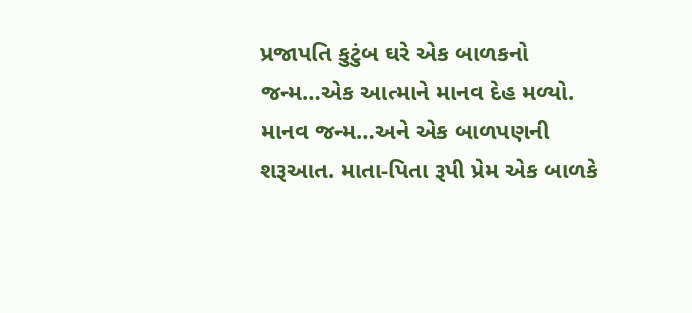પ્રજાપતિ કુટુંબ ઘરે એક બાળકનો
જન્મ…એક આત્માને માનવ દેહ મળ્યો.
માનવ જન્મ…અને એક બાળપણની શરૂઆત. માતા-પિતા રૂપી પ્રેમ એક બાળકે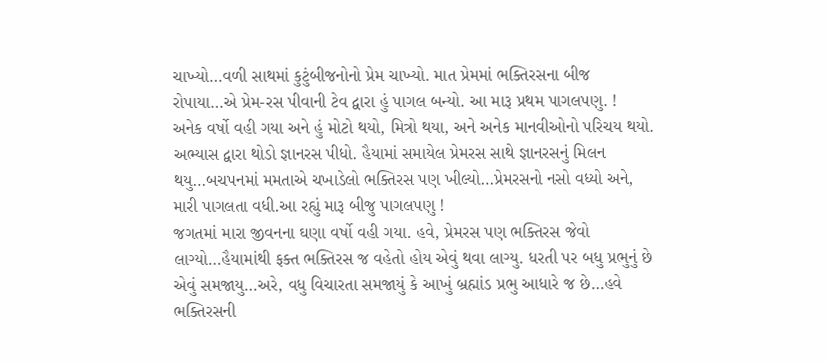ચાખ્યો…વળી સાથમાં કુટુંબીજનોનો પ્રેમ ચાખ્યો. માત પ્રેમમાં ભક્તિરસના બીજ રોપાયા…એ પ્રેમ-રસ પીવાની ટેવ દ્વારા હું પાગલ બન્યો. આ મારૂ પ્રથમ પાગલપણુ. !
અનેક વર્ષો વહી ગયા અને હું મોટો થયો, મિત્રો થયા, અને અનેક માનવીઓનો પરિચય થયો. અભ્યાસ દ્વારા થોડો જ્ઞાનરસ પીધો. હૈયામાં સમાયેલ પ્રેમરસ સાથે જ્ઞાનરસનું મિલન થયુ…બચપનમાં મમતાએ ચખાડેલો ભક્તિરસ પણ ખીલ્યો…પ્રેમરસનો નસો વધ્યો અને, મારી પાગલતા વધી.આ રહ્યું મારૂ બીજુ પાગલપણુ !
જગતમાં મારા જીવનના ઘણા વર્ષો વહી ગયા. હવે, પ્રેમરસ પણ ભક્તિરસ જેવો લાગ્યો…હૈયામાંથી ફક્ત ભક્તિરસ જ વહેતો હોય એવું થવા લાગ્યુ. ધરતી પર બધુ પ્રભુનું છે એવું સમજાયુ…અરે, વધુ વિચારતા સમજાયું કે આખું બ્રહ્માંડ પ્રભુ આધારે જ છે…હવે ભક્તિરસની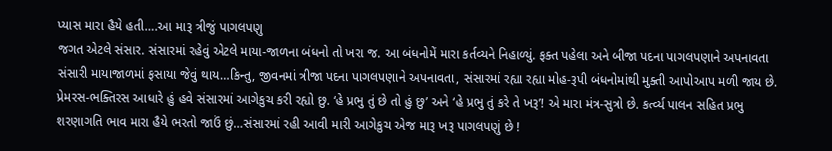પ્યાસ મારા હૈયે હતી….આ મારૂ ત્રીજું પાગલપણુ
જગત એટલે સંસાર. સંસારમાં રહેવું એટલે માયા-જાળના બંધનો તો ખરા જ. આ બંધનોમેં મારા કર્તવ્યને નિહાળ્યું. ફક્ત પહેલા અને બીજા પદના પાગલપણાને અપનાવતા સંસારી માયાજાળમાં ફસાયા જેવું થાય…કિન્તુ, જીવનમાં ત્રીજા પદના પાગલપણાને અપનાવતા, સંસારમાં રહ્યા રહ્યા મોહ-રૂપી બંધનોમાંથી મુક્તી આપોઆપ મળી જાય છે.
પ્રેમરસ-ભક્તિરસ આધારે હું હવે સંસારમાં આગેકુચ કરી રહ્યો છુ. ‘હે પ્રભુ તું છે તો હું છુ’ અને ‘હે પ્રભુ તું કરે તે ખરૂ’! એ મારા મંત્ર-સુત્રો છે. કર્ત્વ્ય પાલન સહિત પ્રભુ શરણાગતિ ભાવ મારા હૈયે ભરતો જાઉં છું…સંસારમાં રહી આવી મારી આગેકુચ એજ મારૂ ખરૂ પાગલપણું છે !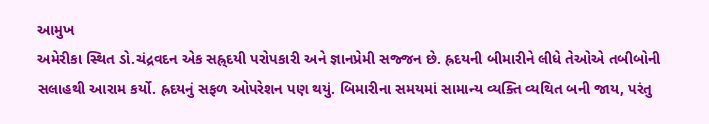આમુખ
અમેરીકા સ્થિત ડો.ચંદ્રવદન એક સહ્ર્દયી પરોપકારી અને જ્ઞાનપ્રેમી સજ્જન છે. હ્રદયની બીમારીને લીધે તેઓએ તબીબોની સલાહથી આરામ કર્યો. હ્રદયનું સફળ ઓપરેશન પણ થયું. બિમારીના સમયમાં સામાન્ય વ્યક્તિ વ્યથિત બની જાય, પરંતુ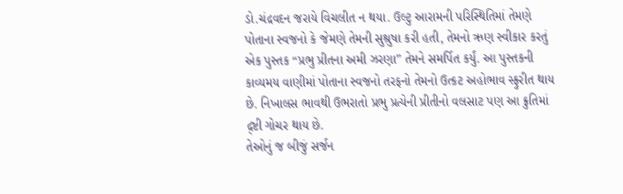ડો.ચંદ્રવદન જરાયે વિચલીત ન થયા. ઉલ્ટુ આરામની પરિસ્થિતિમાં તેમણે પોતાના સ્વજનો કે જેમણે તેમની સુશ્રુષા કરી હતી, તેમનો ઋણ સ્વીકાર કરતું એક પુસ્તક “પ્રભુ પ્રીતના અમી ઝરણા” તેમને સમર્પિત કર્યું. આ પુસ્તકની કાવ્યમય વાણીમાં પોતાના સ્વજનો તરફનો તેમનો ઉત્કટ અહોભાવ સ્ફુરીત થાય છે. નિખાલસ ભાવથી ઉભરાતો પ્રભુ પ્રત્યેની પ્રીતીનો વલસાટ પણ આ ક્રુતિમાં દ્ર્ષ્ટી ગોચર થાય છે.
તેઓનું જ બીજું સર્જન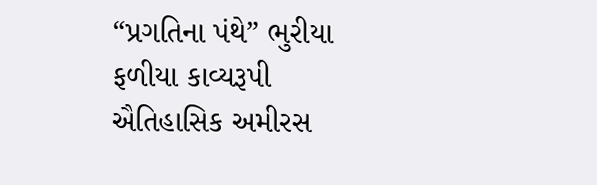“પ્રગતિના પંથે” ભુરીયા ફળીયા કાવ્યરૂપી ઐતિહાસિક અમીરસ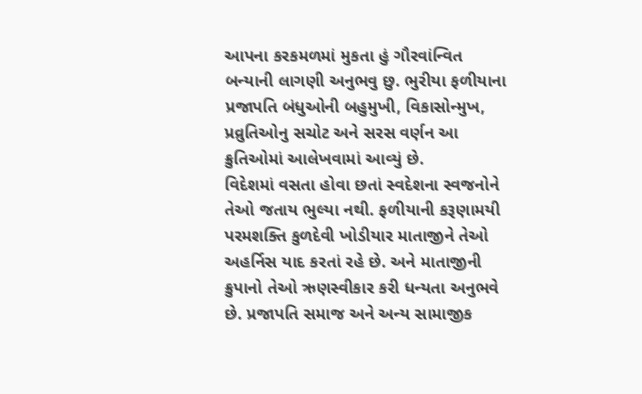આપના કરકમળમાં મુકતા હું ગૌરવાંન્વિત બન્યાની લાગણી અનુભવુ છુ. ભુરીયા ફળીયાના પ્રજાપતિ બંધુઓની બહુમુખી, વિકાસોન્મુખ, પ્રવ્રુતિઓનુ સચોટ અને સરસ વર્ણન આ ક્રુતિઓમાં આલેખવામાં આવ્યું છે.
વિદેશમાં વસતા હોવા છતાં સ્વદેશના સ્વજનોને તેઓ જતાય ભુલ્યા નથી. ફળીયાની કરૂણામયી પરમશક્તિ કુળદેવી ખોડીયાર માતાજીને તેઓ અહર્નિસ યાદ કરતાં રહે છે. અને માતાજીની ક્રુપાનો તેઓ ઋણસ્વીકાર કરી ધન્યતા અનુભવે છે. પ્રજાપતિ સમાજ અને અન્ય સામાજીક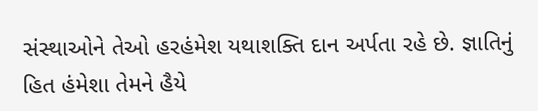સંસ્થાઓને તેઓ હરહંમેશ યથાશક્તિ દાન અર્પતા રહે છે. જ્ઞાતિનું હિત હંમેશા તેમને હૈયે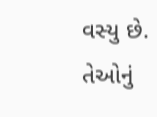વસ્યુ છે.
તેઓનું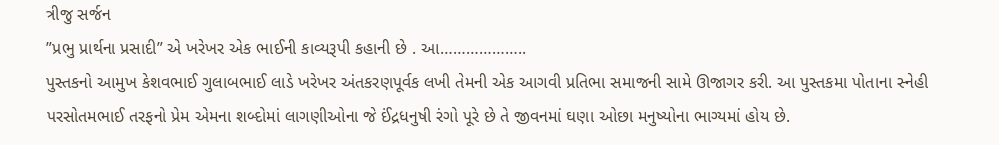ત્રીજુ સર્જન
”પ્રભુ પ્રાર્થના પ્રસાદી” એ ખરેખર એક ભાઈની કાવ્યરૂપી કહાની છે . આ………………..
પુસ્તકનો આમુખ કેશવભાઈ ગુલાબભાઈ લાડે ખરેખર અંતકરણપૂર્વક લખી તેમની એક આગવી પ્રતિભા સમાજની સામે ઊજાગર કરી. આ પુસ્તકમા પોતાના સ્નેહી પરસોતમભાઈ તરફનો પ્રેમ એમના શબ્દોમાં લાગણીઓના જે ઈંદ્રધનુષી રંગો પૂરે છે તે જીવનમાં ઘણા ઓછા મનુષ્યોના ભાગ્યમાં હોય છે.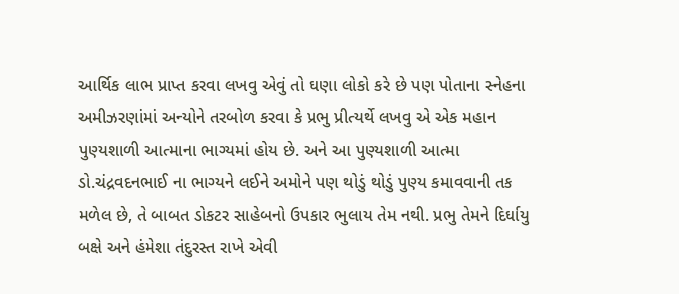આર્થિક લાભ પ્રાપ્ત કરવા લખવુ એવું તો ઘણા લોકો કરે છે પણ પોતાના સ્નેહના અમીઝરણાંમાં અન્યોને તરબોળ કરવા કે પ્રભુ પ્રીત્યર્થે લખવુ એ એક મહાન પુણ્યશાળી આત્માના ભાગ્યમાં હોય છે. અને આ પુણ્યશાળી આત્મા ડો.ચંદ્રવદનભાઈ ના ભાગ્યને લઈને અમોને પણ થોડું થોડું પુણ્ય કમાવવાની તક મળેલ છે, તે બાબત ડોકટર સાહેબનો ઉપકાર ભુલાય તેમ નથી. પ્રભુ તેમને દિર્ઘાયુ બક્ષે અને હંમેશા તંદુરસ્ત રાખે એવી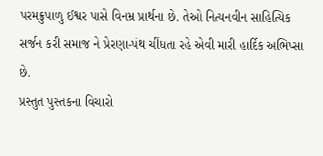પરમક્રુપાળુ ઈશ્વર પાસે વિનમ્ર પ્રાર્થના છે. તેઓ નિત્યનવીન સાહિત્યિક સર્જન કરી સમાજ ને પ્રેરણા-પંથ ચીંધતા રહે એવી મારી હાર્દિક અભિપ્સા છે.
પ્રસ્તુત પુસ્તકના વિચારો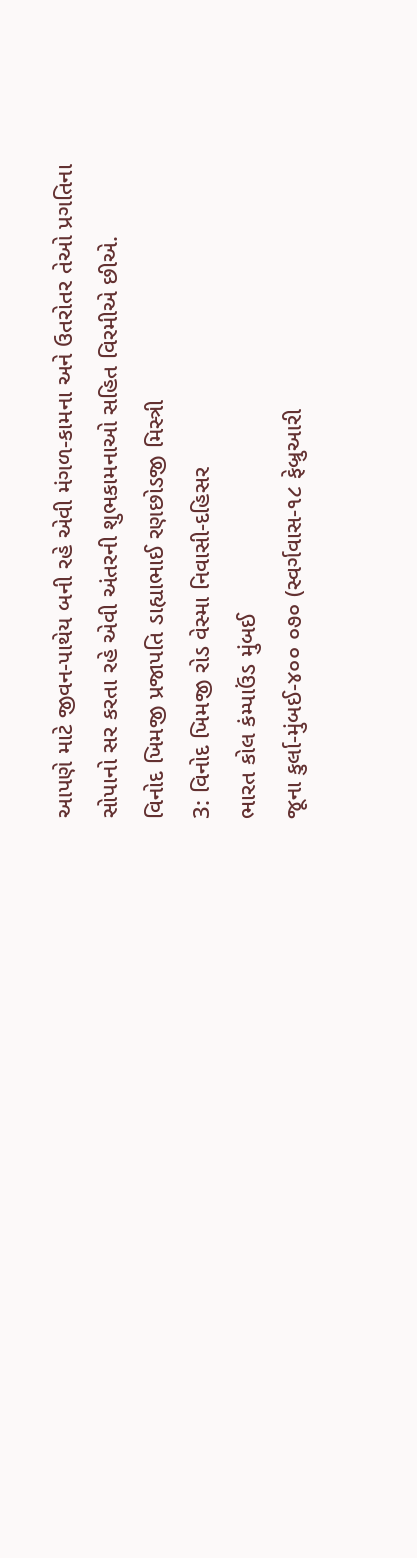આપણે માટે જીવન-પાથેય બની રહે એવી મંગળ-કામના અને ઉતરોતર તેઓ પ્રગતિના સોપાનો સર કરતા રહે એવી અંતરની શુભકામનાઓ સહિત વિરમીએ છીએ.
વિનોદ ખિમજી પ્રજાપતિ ડાહ્યાભાઈ રણછોડજી મિસ્ત્રી
3: વિનોદ ખિમજી રોડ વેસ્મા નિવાસી-દહિસર
ભારત કોલ કંમ્પાઉંડ મુંબઈ
જૂના કુર્લા-મુંબઈ-૪૦૦ ૦૭૦ (સ્વર્ગવાસ-૧૮ ફેબ્રુઆરી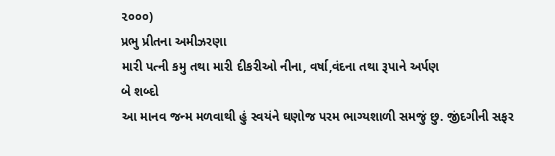૨૦૦૦)
પ્રભુ પ્રીતના અમીઝરણા
મારી પત્ની કમુ તથા મારી દીકરીઓ નીના, વર્ષા,વંદના તથા રૂપાને અર્પણ
બે શબ્દો
આ માનવ જન્મ મળવાથી હું સ્વયંને ઘણોજ પરમ ભાગ્યશાળી સમજું છુ. જીંદગીની સફર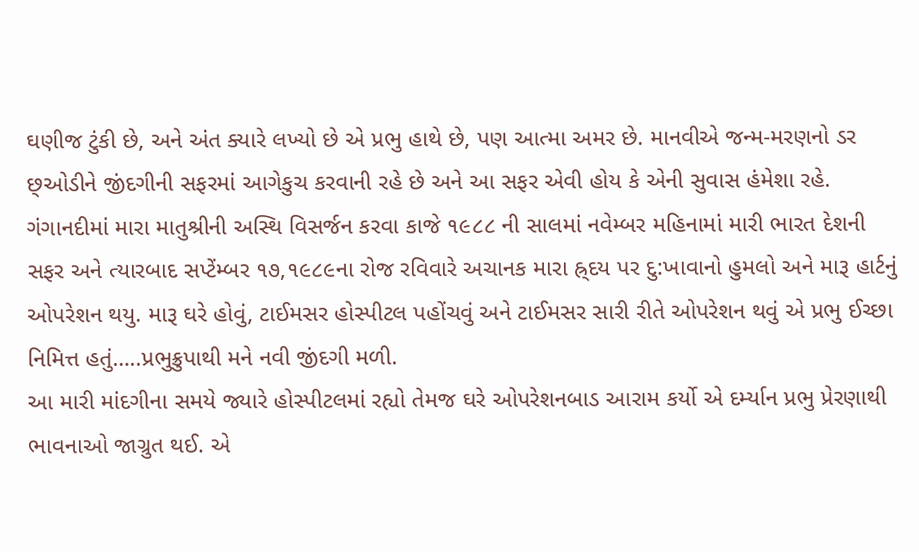ઘણીજ ટુંકી છે, અને અંત ક્યારે લખ્યો છે એ પ્રભુ હાથે છે, પણ આત્મા અમર છે. માનવીએ જન્મ-મરણનો ડર છ્ઓડીને જીંદગીની સફરમાં આગેકુચ કરવાની રહે છે અને આ સફર એવી હોય કે એની સુવાસ હંમેશા રહે.
ગંગાનદીમાં મારા માતુશ્રીની અસ્થિ વિસર્જન કરવા કાજે ૧૯૮૮ ની સાલમાં નવેમ્બર મહિનામાં મારી ભારત દેશની સફર અને ત્યારબાદ સપ્ટેંમ્બર ૧૭,૧૯૮૯ના રોજ રવિવારે અચાનક મારા હ્ર્દય પર દુ:ખાવાનો હુમલો અને મારૂ હાર્ટનું ઓપરેશન થયુ. મારૂ ઘરે હોવું, ટાઈમસર હોસ્પીટલ પહોંચવું અને ટાઈમસર સારી રીતે ઓપરેશન થવું એ પ્રભુ ઈચ્છા નિમિત્ત હતું…..પ્રભુક્રુપાથી મને નવી જીંદગી મળી.
આ મારી માંદગીના સમયે જ્યારે હોસ્પીટલમાં રહ્યો તેમજ ઘરે ઓપરેશનબાડ આરામ કર્યો એ દર્મ્યાન પ્રભુ પ્રેરણાથી ભાવનાઓ જાગ્રુત થઈ. એ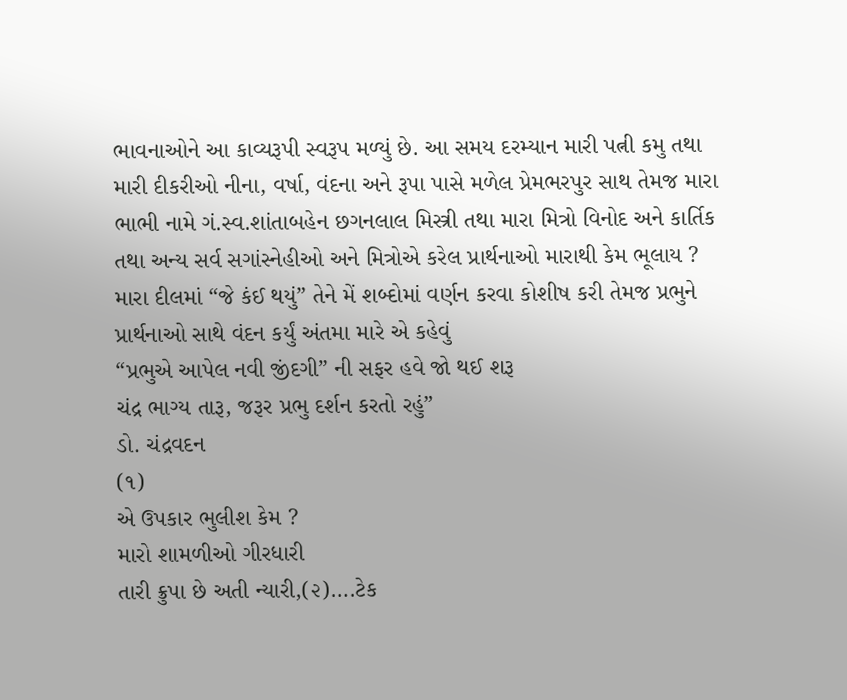ભાવનાઓને આ કાવ્યરૂપી સ્વરૂપ મળ્યું છે. આ સમય દરમ્યાન મારી પત્ની કમુ તથા મારી દીકરીઓ નીના, વર્ષા, વંદના અને રૂપા પાસે મળેલ પ્રેમભરપુર સાથ તેમજ મારા ભાભી નામે ગં.સ્વ.શાંતાબહેન છગનલાલ મિસ્ત્રી તથા મારા મિત્રો વિનોદ અને કાર્તિક તથા અન્ય સર્વ સગાંસ્નેહીઓ અને મિત્રોએ કરેલ પ્રાર્થનાઓ મારાથી કેમ ભૂલાય ? મારા દીલમાં “જે કંઈ થયું” તેને મેં શબ્દોમાં વર્ણન કરવા કોશીષ કરી તેમજ પ્રભુને પ્રાર્થનાઓ સાથે વંદન કર્યું અંતમા મારે એ કહેવું
“પ્રભુએ આપેલ નવી જીંદગી” ની સફર હવે જો થઈ શરૂ
ચંદ્ર ભાગ્ય તારૂ, જરૂર પ્રભુ દર્શન કરતો રહું”
ડો. ચંદ્રવદન
(૧)
એ ઉપકાર ભુલીશ કેમ ?
મારો શામળીઓ ગીરધારી
તારી ક્રુપા છે અતી ન્યારી,(૨)….ટેક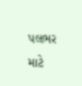પલભર માટે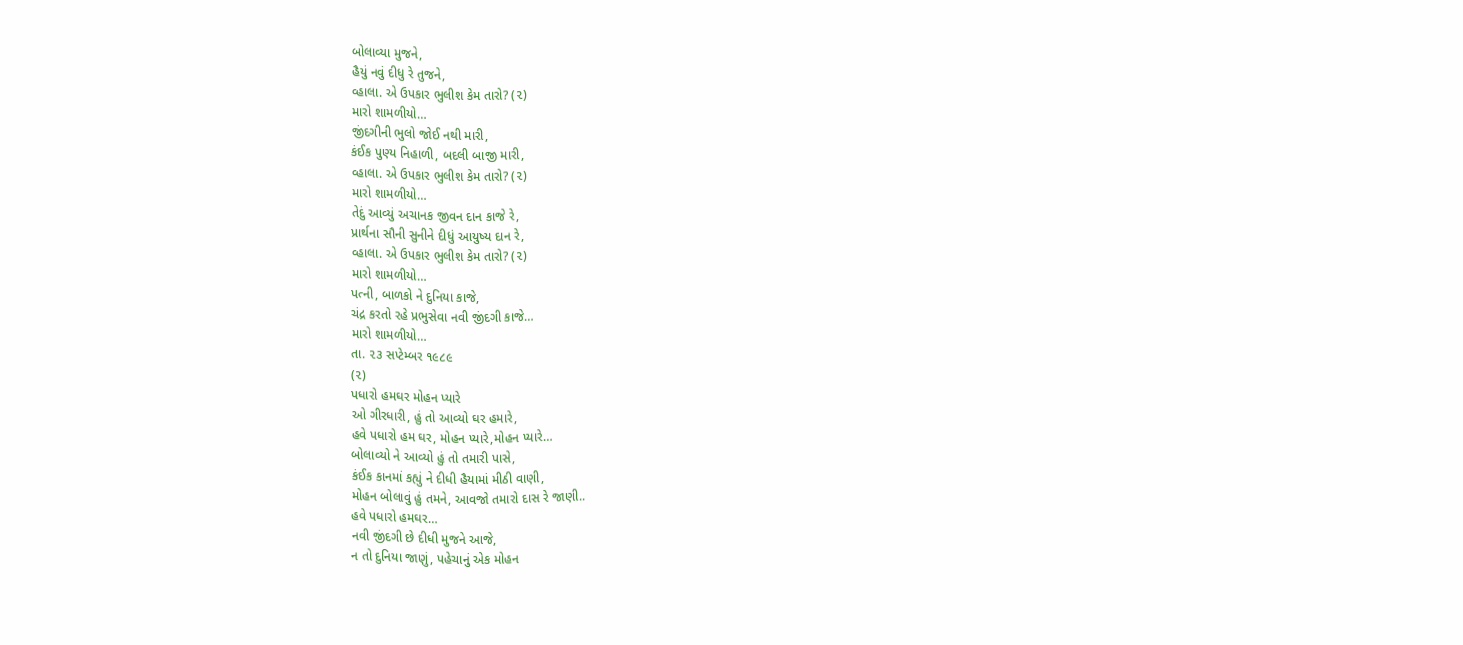બોલાવ્યા મુજને,
હૈયું નવું દીધુ રે તુજને,
વ્હાલા. એ ઉપકાર ભુલીશ કેમ તારો? (૨)
મારો શામળીયો…
જીંદગીની ભુલો જોઈ નથી મારી,
કંઈક પુણ્ય નિહાળી, બદલી બાજી મારી,
વ્હાલા. એ ઉપકાર ભુલીશ કેમ તારો? (૨)
મારો શામળીયો…
તેદું આવ્યું અચાનક જીવન દાન કાજે રે,
પ્રાર્થના સૌની સુનીને દીધું આયુષ્ય દાન રે,
વ્હાલા. એ ઉપકાર ભુલીશ કેમ તારો? (૨)
મારો શામળીયો…
પત્ની, બાળકો ને દુનિયા કાજે,
ચંદ્ર કરતો રહે પ્રભુસેવા નવી જીંદગી કાજે…
મારો શામળીયો…
તા. ૨૩ સપ્ટેમ્બર ૧૯૮૯
(૨)
પધારો હમઘર મોહન પ્યારે
ઓ ગીરધારી, હું તો આવ્યો ઘર હમારે,
હવે પધારો હમ ઘર, મોહન પ્યારે,મોહન પ્યારે…
બોલાવ્યો ને આવ્યો હું તો તમારી પાસે,
કંઈક કાનમાં કહ્યું ને દીધી હૈયામાં મીઠી વાણી,
મોહન બોલાવું હું તમને, આવજો તમારો દાસ રે જાણી..
હવે પધારો હમઘર…
નવી જીંદગી છે દીધી મુજને આજે,
ન તો દુનિયા જાણું, પહેચાનું એક મોહન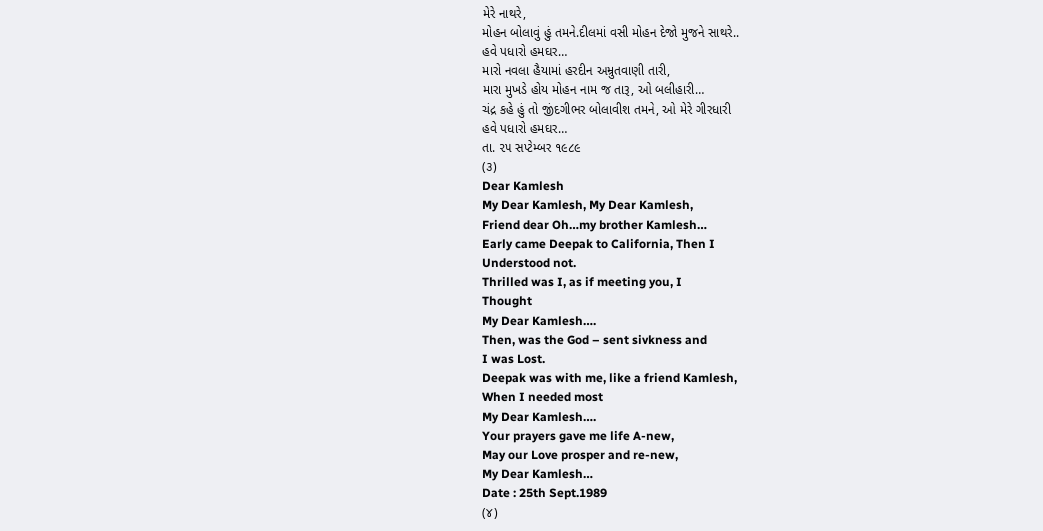મેરે નાથરે,
મોહન બોલાવું હું તમને.દીલમાં વસી મોહન દેજો મુજને સાથરે..
હવે પધારો હમઘર…
મારો નવલા હૈયામાં હરદીન અમ્રુતવાણી તારી,
મારા મુખડે હોય મોહન નામ જ તારૂ, ઓ બલીહારી…
ચંદ્ર કહે હું તો જીંદગીભર બોલાવીશ તમને, ઓ મેરે ગીરધારી
હવે પધારો હમઘર…
તા. ૨૫ સપ્ટેમ્બર ૧૯૮૯
(૩)
Dear Kamlesh
My Dear Kamlesh, My Dear Kamlesh,
Friend dear Oh…my brother Kamlesh…
Early came Deepak to California, Then I
Understood not.
Thrilled was I, as if meeting you, I
Thought
My Dear Kamlesh….
Then, was the God – sent sivkness and
I was Lost.
Deepak was with me, like a friend Kamlesh,
When I needed most
My Dear Kamlesh….
Your prayers gave me life A-new,
May our Love prosper and re-new,
My Dear Kamlesh…
Date : 25th Sept.1989
(૪)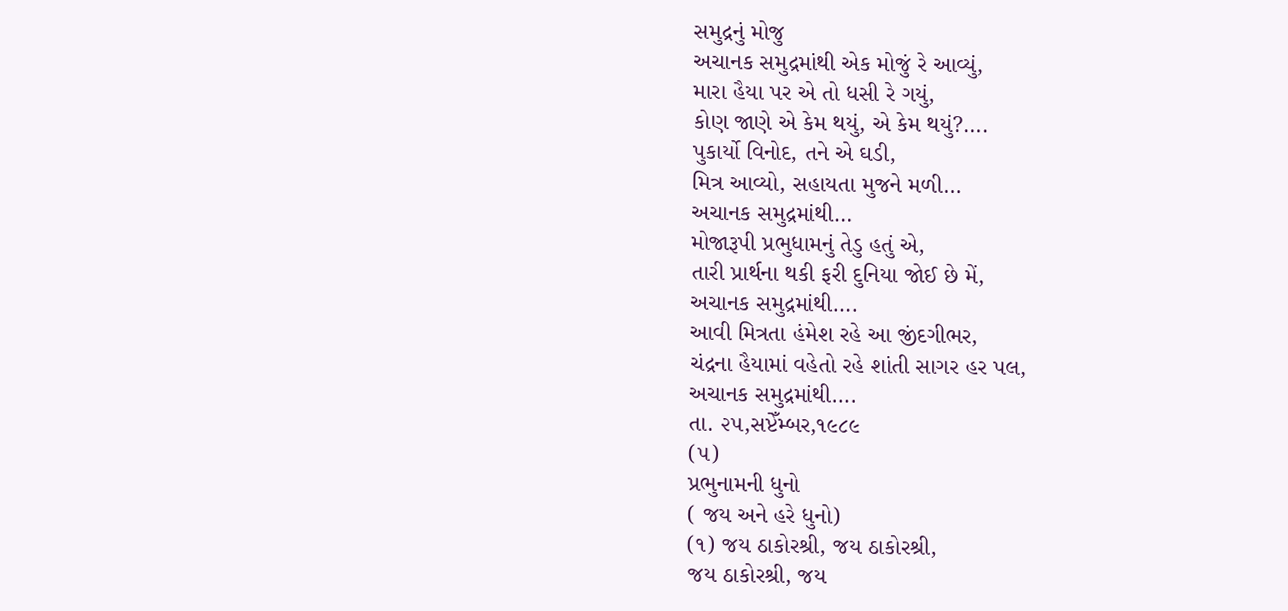સમુદ્રનું મોજુ
અચાનક સમુદ્રમાંથી એક મોજું રે આવ્યું,
મારા હૈયા પર એ તો ધસી રે ગયું,
કોણ જાણે એ કેમ થયું, એ કેમ થયું?….
પુકાર્યો વિનોદ, તને એ ઘડી,
મિત્ર આવ્યો, સહાયતા મુજને મળી…
અચાનક સમુદ્રમાંથી…
મોજારૂપી પ્રભુધામનું તેડુ હતું એ,
તારી પ્રાર્થના થકી ફરી દુનિયા જોઈ છે મેં,
અચાનક સમુદ્રમાંથી….
આવી મિત્રતા હંમેશ રહે આ જીંદગીભર,
ચંદ્રના હૈયામાં વહેતો રહે શાંતી સાગર હર પલ,
અચાનક સમુદ્રમાંથી….
તા. ૨૫,સપ્ટેઁમ્બર,૧૯૮૯
(૫)
પ્રભુનામની ધુનો
( જય અને હરે ધુનો)
(૧) જય ઠાકોરશ્રી, જય ઠાકોરશ્રી,
જય ઠાકોરશ્રી, જય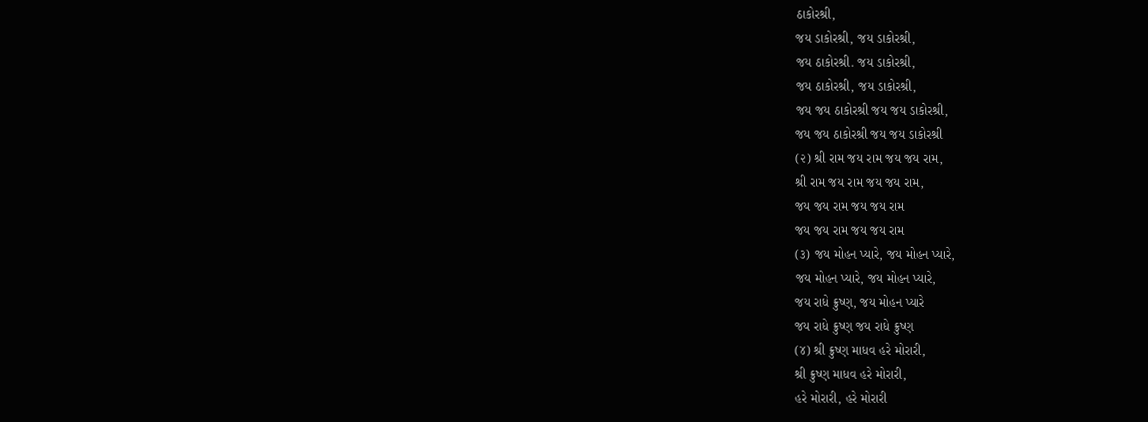ઠાકોરશ્રી,
જય ડાકોરશ્રી, જય ડાકોરશ્રી,
જય ઠાકોરશ્રી. જય ડાકોરશ્રી,
જય ઠાકોરશ્રી, જય ડાકોરશ્રી,
જય જય ઠાકોરશ્રી જય જય ડાકોરશ્રી,
જય જય ઠાકોરશ્રી જય જય ડાકોરશ્રી
(૨) શ્રી રામ જય રામ જય જય રામ,
શ્રી રામ જય રામ જય જય રામ,
જય જય રામ જય જય રામ
જય જય રામ જય જય રામ
(૩) જય મોહન પ્યારે, જય મોહન પ્યારે,
જય મોહન પ્યારે, જય મોહન પ્યારે,
જય રાધે ક્રુષ્ણ, જય મોહન પ્યારે
જય રાધે ક્રુષ્ણ જય રાધે ક્રુષ્ણ
(૪) શ્રી ક્રુષ્ણ માધવ હરે મોરારી,
શ્રી ક્રુષ્ણ માધવ હરે મોરારી,
હરે મોરારી, હરે મોરારી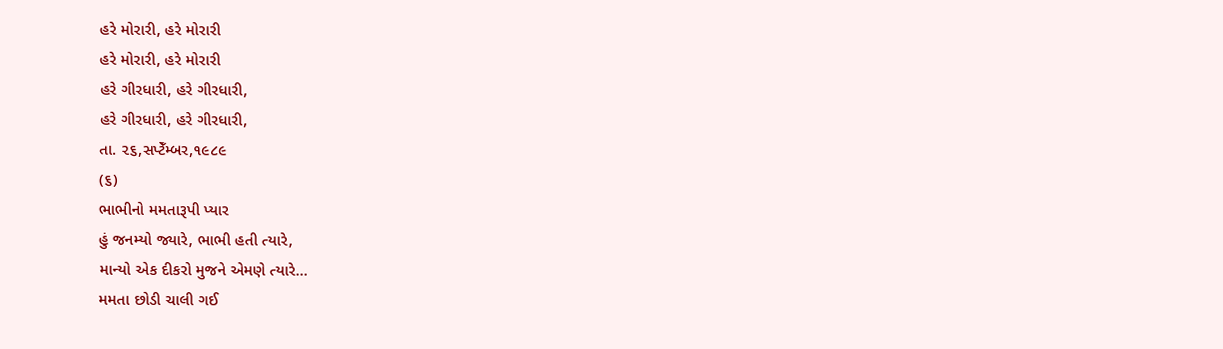હરે મોરારી, હરે મોરારી
હરે મોરારી, હરે મોરારી
હરે ગીરધારી, હરે ગીરધારી,
હરે ગીરધારી, હરે ગીરધારી,
તા. ૨૬,સપ્ટેઁમ્બર,૧૯૮૯
(૬)
ભાભીનો મમતારૂપી પ્યાર
હું જનમ્યો જ્યારે, ભાભી હતી ત્યારે,
માન્યો એક દીકરો મુજને એમણે ત્યારે…
મમતા છોડી ચાલી ગઈ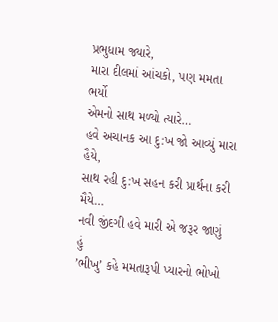પ્રભુધામ જ્યારે,
મારા દીલમાં આંચકો, પણ મમતા ભર્યો
એમનો સાથ મળ્યો ત્યારે…
હવે અચાનક આ દુ:ખ જો આવ્યું મારા હૈયે,
સાથ રહી દુ:ખ સહન કરી પ્રાર્થના કરી મૈયે…
નવી જીંદગી હવે મારી એ જરૂર જાણું હું
’ભીખુ’ કહે મમતારૂપી પ્યારનો ભોખો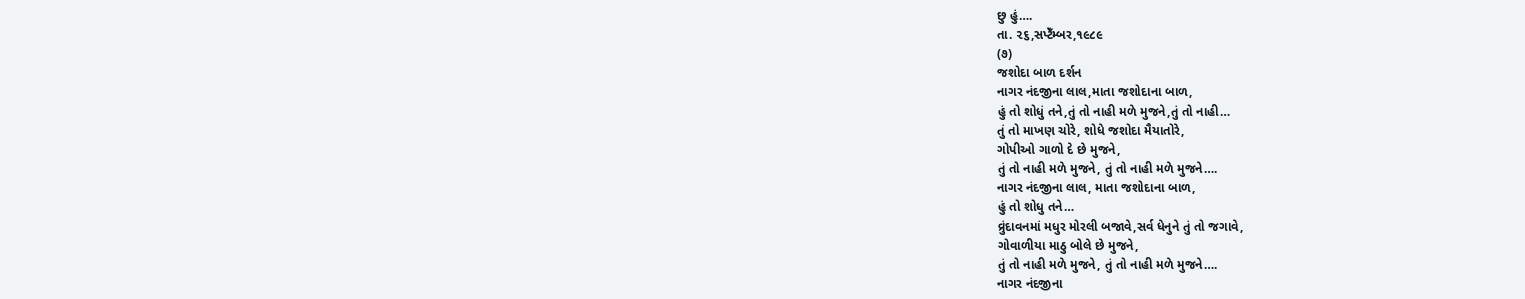છુ હું….
તા. ૨૬,સપ્ટેઁમ્બર,૧૯૮૯
(૭)
જશોદા બાળ દર્શન
નાગર નંદજીના લાલ,માતા જશોદાના બાળ,
હું તો શોધું તને,તું તો નાહી મળે મુજને,તું તો નાહી…
તું તો માખણ ચોરે, શોધે જશોદા મૈયાતોરે,
ગોપીઓ ગાળો દે છે મુજને,
તું તો નાહી મળે મુજને, તું તો નાહી મળે મુજને….
નાગર નંદજીના લાલ, માતા જશોદાના બાળ,
હું તો શોધુ તને…
વ્રુંદાવનમાં મધુર મોરલી બજાવે,સર્વ ધેનુને તું તો જગાવે,
ગોવાળીયા માઠુ બોલે છે મુજને,
તું તો નાહી મળે મુજને, તું તો નાહી મળે મુજને….
નાગર નંદજીના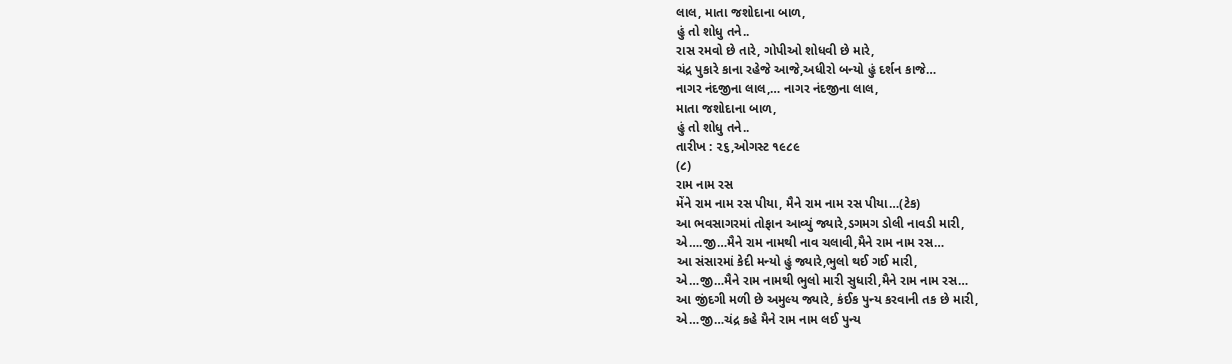લાલ, માતા જશોદાના બાળ,
હું તો શોધુ તને..
રાસ રમવો છે તારે, ગોપીઓ શોધવી છે મારે,
ચંદ્ર પુકારે કાના રહેજે આજે,અધીરો બન્યો હું દર્શન કાજે…
નાગર નંદજીના લાલ,… નાગર નંદજીના લાલ,
માતા જશોદાના બાળ,
હું તો શોધુ તને..
તારીખ : ૨૬,ઓગસ્ટ ૧૯૮૯
(૮)
રામ નામ રસ
મેંને રામ નામ રસ પીયા, મૈને રામ નામ રસ પીયા…(ટેક)
આ ભવસાગરમાં તોફાન આવ્યું જ્યારે,ડગમગ ડોલી નાવડી મારી,
એ….જી…મૈને રામ નામથી નાવ ચલાવી,મૈને રામ નામ રસ…
આ સંસારમાં કેદી મન્યો હું જ્યારે,ભુલો થઈ ગઈ મારી,
એ…જી…મૈને રામ નામથી ભુલો મારી સુધારી,મૈને રામ નામ રસ…
આ જીંદગી મળી છે અમુલ્ય જ્યારે, કંઈક પુન્ય કરવાની તક છે મારી,
એ…જી…ચંદ્ર કહે મૈને રામ નામ લઈ પુન્ય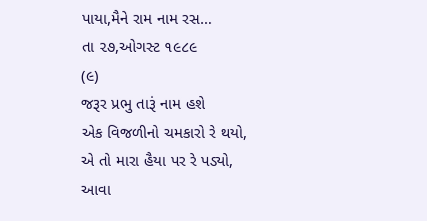પાયા,મૈને રામ નામ રસ…
તા ૨૭,ઓગસ્ટ ૧૯૮૯
(૯)
જરૂર પ્રભુ તારૂં નામ હશે
એક વિજળીનો ચમકારો રે થયો,
એ તો મારા હૈયા પર રે પડ્યો,
આવા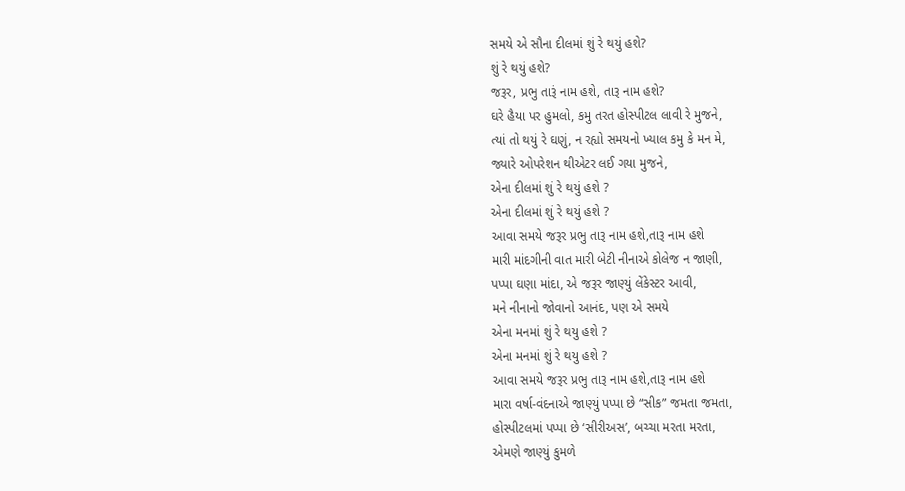સમયે એ સૌના દીલમાં શું રે થયું હશે?
શું રે થયું હશે?
જરૂર, પ્રભુ તારૂં નામ હશે, તારૂ નામ હશે?
ઘરે હૈયા પર હુમલો, કમુ તરત હોસ્પીટલ લાવી રે મુજને,
ત્યાં તો થયું રે ઘણું, ન રહ્યો સમયનો ખ્યાલ કમુ કે મન મે,
જ્યારે ઓપરેશન થીએટર લઈ ગયા મુજને,
એના દીલમાં શું રે થયું હશે ?
એના દીલમાં શું રે થયું હશે ?
આવા સમયે જરૂર પ્રભુ તારૂ નામ હશે,તારૂ નામ હશે
મારી માંદગીની વાત મારી બેટી નીનાએ કોલેજ ન જાણી,
પપ્પા ઘણા માંદા, એ જરૂર જાણ્યું લેંકેસ્ટર આવી,
મને નીનાનો જોવાનો આનંદ, પણ એ સમયે
એના મનમાં શું રે થયુ હશે ?
એના મનમાં શું રે થયુ હશે ?
આવા સમયે જરૂર પ્રભુ તારૂ નામ હશે,તારૂ નામ હશે
મારા વર્ષા-વંદનાએ જાણ્યું પપ્પા છે “સીક” જમતા જમતા,
હોસ્પીટલમાં પપ્પા છે ‘સીરીઅસ’, બચ્ચા મરતા મરતા,
એમણે જાણ્યું કુમળે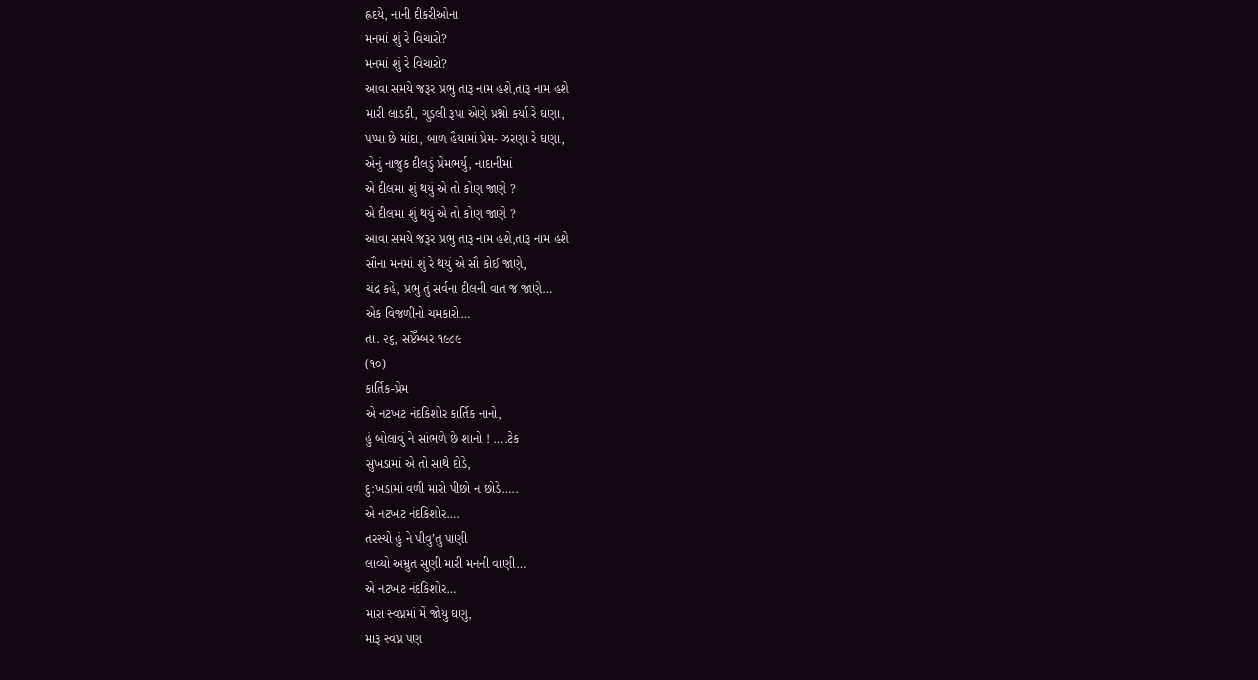હ્રદયે, નાની દીકરીઓના
મનમાં શું રે વિચારો?
મનમાં શું રે વિચારો?
આવા સમયે જરૂર પ્રભુ તારૂ નામ હશે,તારૂ નામ હશે
મારી લાડકી, ગુડલી રૂપા એણે પ્રશ્નો કર્યા રે ઘણા,
પપ્પા છે માંદા, બાળ હૈયામાં પ્રેમ- ઝરણા રે ઘણા,
એનું નાજુક દીલડું પ્રેમભર્યુ, નાદાનીમાં
એ દીલમા શું થયું એ તો કોણ જાણે ?
એ દીલમા શું થયું એ તો કોણ જાણે ?
આવા સમયે જરૂર પ્રભુ તારૂ નામ હશે,તારૂ નામ હશે
સૌના મનમાં શું રે થયું એ સૌ કોઈ જાણે,
ચંદ્ર કહે, પ્રભુ તું સર્વના દીલની વાત જ જાણે…
એક વિજળીનો ચમકારો…
તા. ૨૬, સપ્ટેઁમ્બર ૧૯૮૯
(૧૦)
કાર્તિક-પ્રેમ
એ નટખટ નંદકિશોર કાર્તિક નાનો,
હું બોલાવું ને સાંભળે છે શાનો ! ….ટેક
સુખડામાં એ તો સાથે દોડે,
દુ:ખડામાં વળી મારો પીછો ન છોડે…..
એ નટખટ નંદકિશોર….
તરસ્યો હું ને પીવુ’તુ પાણી
લાવ્યો અમ્રુત સુણી મારી મનની વાણી…
એ નટખટ નંદકિશોર…
મારા સ્વપ્નમાં મેં જોયુ ઘણુ,
મારૂ સ્વપ્ન પણ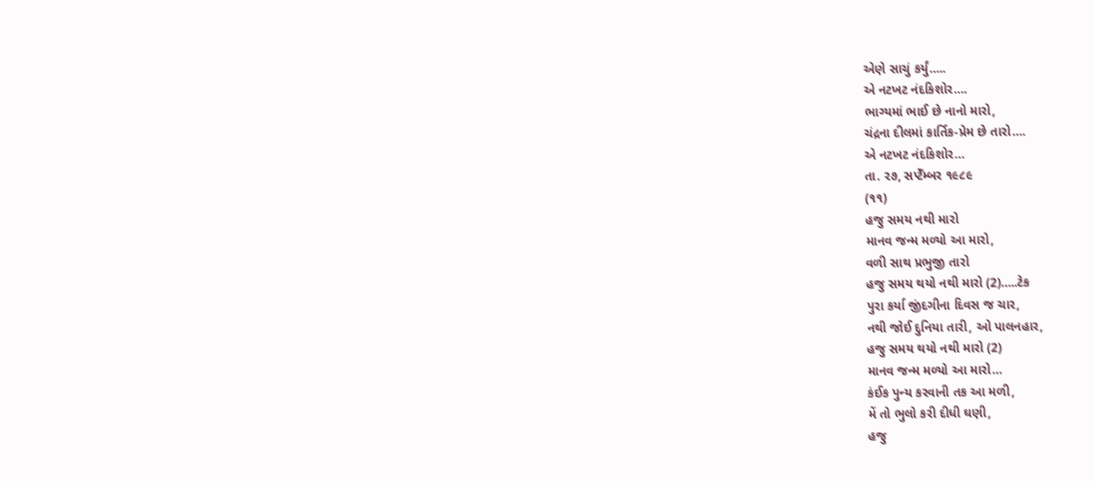એણે સાચું કર્યું…..
એ નટખટ નંદકિશોર….
ભાગ્યમાં ભાઈ છે નાનો મારો,
ચંદ્રના દીલમાં કાર્તિક-પ્રેમ છે તારો….
એ નટખટ નંદકિશોર…
તા. ૨૭, સપ્ટેઁમ્બર ૧૯૮૯
(૧૧)
હજુ સમય નથી મારો
માનવ જન્મ મળ્યો આ મારો,
વળી સાથ પ્રભુજી તારો
હજુ સમય થયો નથી મારો (2)…..ટેક
પુરા કર્યા જીંદગીના દિવસ જ ચાર,
નથી જોઈ દુનિયા તારી, ઓ પાલનહાર,
હજુ સમય થયો નથી મારો (2)
માનવ જન્મ મળ્યો આ મારો…
કંઈક પુન્ય કરવાની તક આ મળી,
મેં તો ભુલો કરી દીધી ઘણી,
હજુ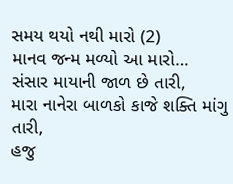સમય થયો નથી મારો (2)
માનવ જન્મ મળ્યો આ મારો…
સંસાર માયાની જાળ છે તારી,
મારા નાનેરા બાળકો કાજે શક્તિ માંગુ તારી,
હજુ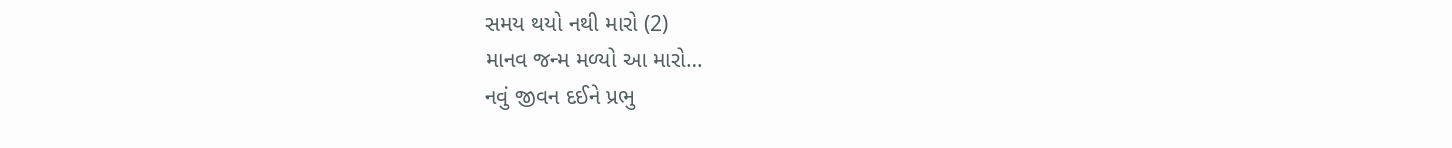સમય થયો નથી મારો (2)
માનવ જન્મ મળ્યો આ મારો…
નવું જીવન દઈને પ્રભુ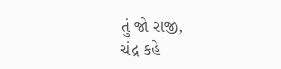તું જો રાજી,
ચંદ્ર કહે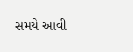સમયે આવી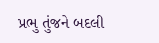પ્રભુ તુંજને બદલી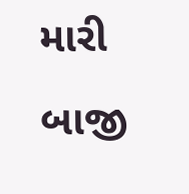મારી બાજી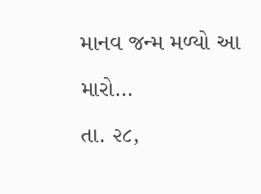માનવ જન્મ મળ્યો આ મારો…
તા. ૨૮,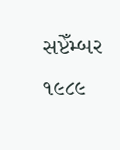સપ્ટેઁમ્બર ૧૯૮૯